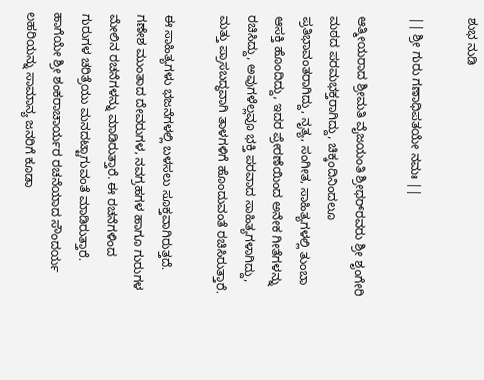ಶುಭ ನುಡಿ

|| ಶ್ರೀ ಗುರು ಗಣಾಧಿಪತಯೇ ನಮಃ ||

ಆತ್ಮೀಯರಾದ ಶ್ರೀಮತಿ ವೈಜಯಂತಿ ಶ್ರೀಧರ್‌ರವರು ಶ್ರೀ ಶೃಂಗೇರಿ ಮಠದ ಪರಮಭಕ್ತರಾಗಿದ್ದು, ಚಿಕ್ಕಂದಿನಿಂದಲೂ ಪ್ರತಿಭಾವಂತರಾಗಿದ್ದು, ನೃತ್ಯ, ಸಂಗೀತ, ಸಾಹಿತ್ಯಗಳಲ್ಲಿ ತುಂಬಾ ಆಸಕ್ತಿ ಹೊಂದಿದ್ದು, ಇದರ ಪ್ರೇರಣೆಯಿಂದ ಅನೇಕ ಗೀತೆಗಳನ್ನು ರಚಿಸಿದ್ದು, ಅವುಗಳೆಲ್ಲವೂ ಭಕ್ತಿ ಪರವಾದ ಸಾಹಿತ್ಯಗಳಾಗಿದ್ದು, ಮತ್ತು ಪ್ರಾಸಬದ್ಧವಾಗಿ ತಾಳಗಳಿಗೆ ಹೊಂದುವಂತೆ ರಚಿಸಿರುತ್ತಾರೆ.

ಈ ಸಾಹಿತ್ಯಗಳು ಭಜನೆಗಳಲ್ಲಿ ಬಳಸಲು ಸೂಕ್ತವಾಗಿರುತ್ತದೆ. ಗಣೇಶ ಮುಂತಾದ ದೇವರುಗಳ, ನವಗ್ರಹಗಳ ಹಾಗೂ ಗುರುಗಳ ಮೇಲಿನ ರಚನೆಗಳನ್ನು ಮಾಡಿರುತ್ತಾರೆ. ಈ ರಚನೆಗಳಿಂದ ಗುರುಗಳ ಚರಿತ್ರೆಯು ಮನದಟ್ಟಾಗುವಂತೆ ಮಾಡಿರುತ್ತಾರೆ. ಹಾಗೆಯೇ ಶ್ರೀ ಶಂಕರಾಚಾರ್ಯರ ರಚನೆಯಾದ ಸೌಂದರ್ಯ ಲಹರಿಯನ್ನು ಸಾಮಾನ್ಯ ಜನರಿಗೆ ಕೂಡಾ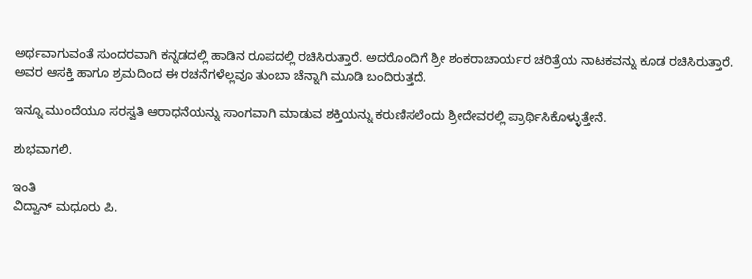ಅರ್ಥವಾಗುವಂತೆ ಸುಂದರವಾಗಿ ಕನ್ನಡದಲ್ಲಿ ಹಾಡಿನ ರೂಪದಲ್ಲಿ ರಚಿಸಿರುತ್ತಾರೆ. ಅದರೊಂದಿಗೆ ಶ್ರೀ ಶಂಕರಾಚಾರ್ಯರ ಚರಿತ್ರೆಯ ನಾಟಕವನ್ನು ಕೂಡ ರಚಿಸಿರುತ್ತಾರೆ. ಅವರ ಆಸಕ್ತಿ ಹಾಗೂ ಶ್ರಮದಿಂದ ಈ ರಚನೆಗಳೆಲ್ಲವೂ ತುಂಬಾ ಚೆನ್ನಾಗಿ ಮೂಡಿ ಬಂದಿರುತ್ತದೆ.

ಇನ್ನೂ ಮುಂದೆಯೂ ಸರಸ್ವತಿ ಆರಾಧನೆಯನ್ನು ಸಾಂಗವಾಗಿ ಮಾಡುವ ಶಕ್ತಿಯನ್ನು ಕರುಣಿಸಲೆಂದು ಶ್ರೀದೇವರಲ್ಲಿ ಪ್ರಾರ್ಥಿಸಿಕೊಳ್ಳುತ್ತೇನೆ.

ಶುಭವಾಗಲಿ.

ಇಂತಿ
ವಿದ್ವಾನ್ ಮಧೂರು ಪಿ.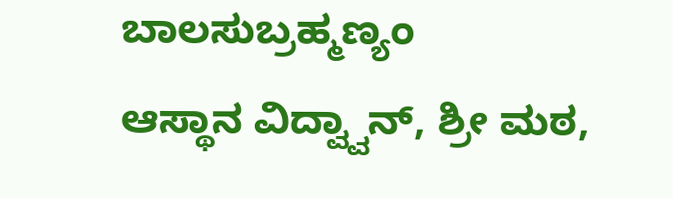ಬಾಲಸುಬ್ರಹ್ಮಣ್ಯಂ
ಆಸ್ಥಾನ ವಿದ್ವ್ವಾನ್, ಶ್ರೀ ಮಠ,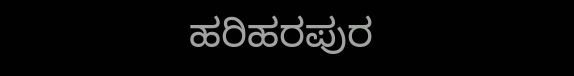ಹರಿಹರಪುರ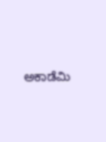ಅಕಾಡೆಮಿ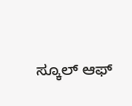ಸ್ಕೂಲ್ ಆಫ್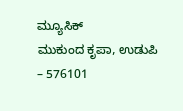ಮ್ಯೂಸಿಕ್
ಮುಕುಂದ ಕೃಪಾ, ಉಡುಪಿ – 576101